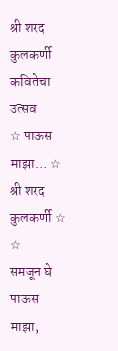श्री शरद कुलकर्णी
कवितेचा उत्सव
☆ पाऊस माझा… ☆ श्री शरद कुलकर्णी ☆
☆
समजून घे पाऊस माझा,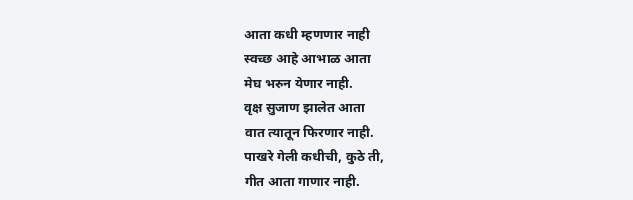आता कधी म्हणणार नाही
स्वच्छ आहे आभाळ आता
मेघ भरुन येणार नाही.
वृक्ष सुजाण झालेत आता
वात त्यातून फिरणार नाही.
पाखरे गेली कधीची, कुठे ती,
गीत आता गाणार नाही.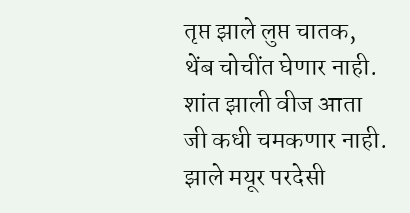तृप्त झाले लुप्त चातक,
थेंब चोचींत घेणार नाही.
शांत झाली वीज आता
जी कधी चमकणार नाही.
झाले मयूर परदेसी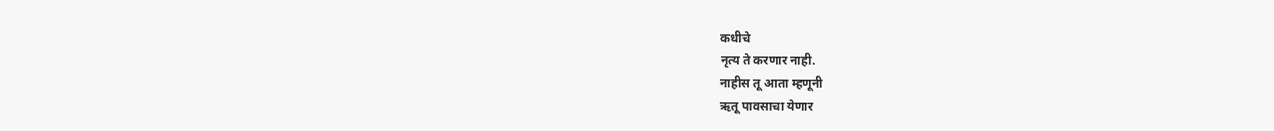कधीचे
नृत्य ते करणार नाही.
नाहीस तू आता म्हणूनी
ऋतू पावसाचा येणार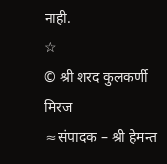नाही.
☆
© श्री शरद कुलकर्णी
मिरज
≈संपादक – श्री हेमन्त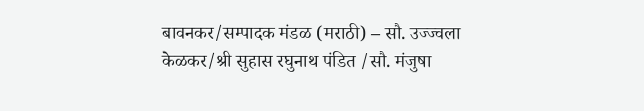बावनकर/सम्पादक मंडळ (मराठी) – सौ. उज्ज्वला केळकर/श्री सुहास रघुनाथ पंडित /सौ. मंजुषा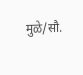मुळे/सौ.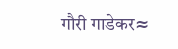गौरी गाडेकर≈